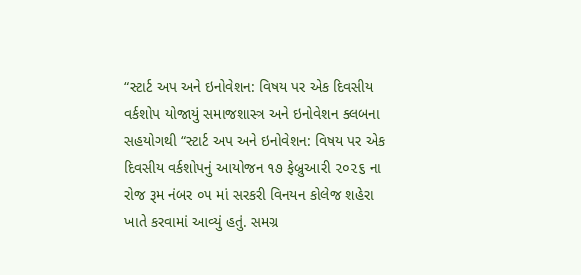“સ્ટાર્ટ અપ અને ઇનોવેશન: વિષય પર એક દિવસીય વર્કશોપ યોજાયું સમાજશાસ્ત્ર અને ઇનોવેશન ક્લબના સહયોગથી “સ્ટાર્ટ અપ અને ઇનોવેશન: વિષય પર એક દિવસીય વર્કશોપનું આયોજન ૧૭ ફેબ્રુઆરી ૨૦૨૬ ના રોજ રૂમ નંબર ૦૫ માં સરકરી વિનયન કોલેજ શહેરા ખાતે કરવામાં આવ્યું હતું. સમગ્ર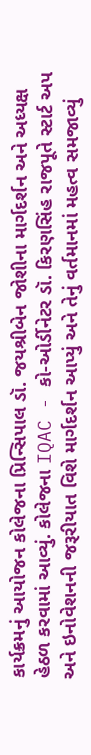કાર્યક્રમનું આયોજન કોલેજના પ્રિન્સિપાલ ડૉ. જયશ્રીબેન જોશીના માર્ગદર્શન અને અધ્યક્ષ હેઠળ કરવામાં આવ્યું. કોલેજના IQAC - કો-ઓર્ડીનેટર ડૉ. કિરણસિંહ રાજપૂતે સ્ટાર્ટ અપ અને ઇનોવેશનની જરૂરીયાત વિશે માર્ગદર્શન આપ્યું અને તેનું વર્તમાનમાં મહત્વ સમજાવ્યું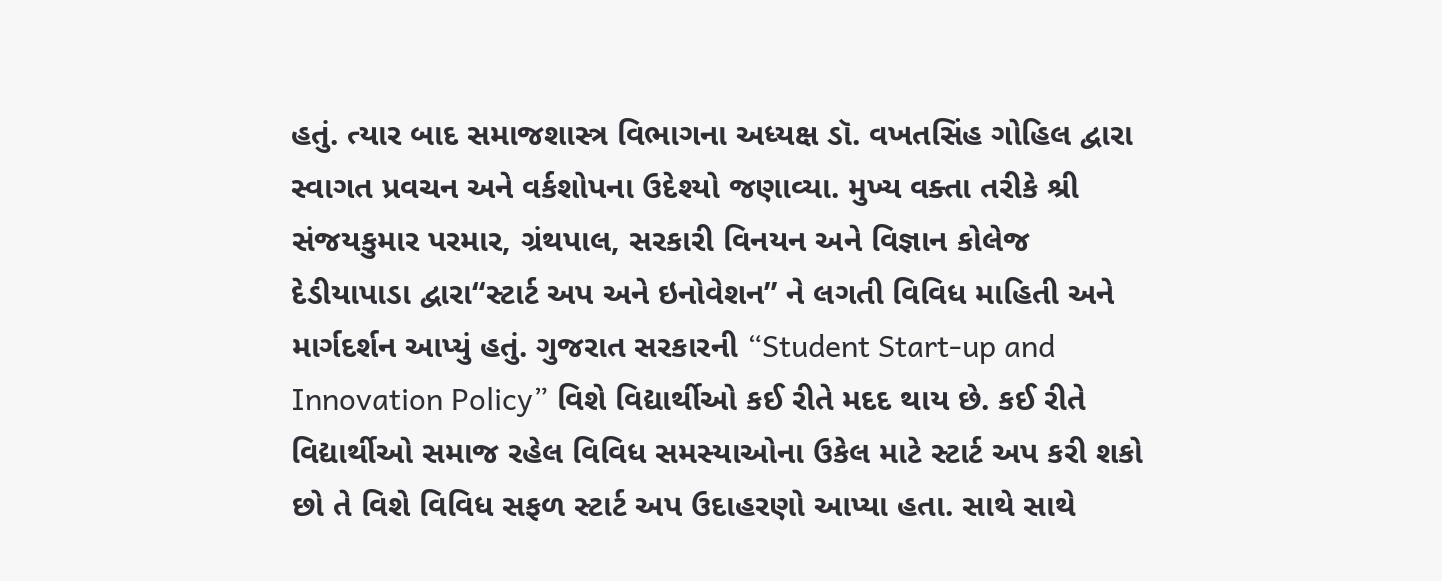હતું. ત્યાર બાદ સમાજશાસ્ત્ર વિભાગના અધ્યક્ષ ડૉ. વખતસિંહ ગોહિલ દ્વારા સ્વાગત પ્રવચન અને વર્કશોપના ઉદેશ્યો જણાવ્યા. મુખ્ય વક્તા તરીકે શ્રી સંજયકુમાર પરમાર, ગ્રંથપાલ, સરકારી વિનયન અને વિજ્ઞાન કોલેજ દેડીયાપાડા દ્વારા“સ્ટાર્ટ અપ અને ઇનોવેશન” ને લગતી વિવિધ માહિતી અને માર્ગદર્શન આપ્યું હતું. ગુજરાત સરકારની “Student Start-up and Innovation Policy” વિશે વિદ્યાર્થીઓ કઈ રીતે મદદ થાય છે. કઈ રીતે વિદ્યાર્થીઓ સમાજ રહેલ વિવિધ સમસ્યાઓના ઉકેલ માટે સ્ટાર્ટ અપ કરી શકો છો તે વિશે વિવિધ સફળ સ્ટાર્ટ અપ ઉદાહરણો આપ્યા હતા. સાથે સાથે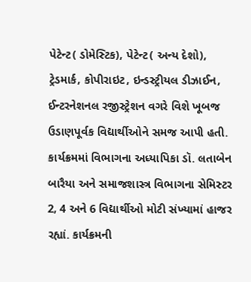પેટેન્ટ( ડોમેસ્ટિક), પેટેન્ટ( અન્ય દેશો), ટ્રેડમાર્ક, કોપીરાઇટ, ઇન્ડસ્ટ્રીયલ ડીઝાઈન, ઈન્ટરનેશનલ રજીસ્ટ્રેશન વગરે વિશે ખૂબજ ઉડાણપૂર્વક વિદ્યાર્થીઓને સમજ આપી હતી. કાર્યક્રમમાં વિભાગના અધ્યાપિકા ડૉ. લતાબેન બારૈયા અને સમાજશાસ્ત્ર વિભાગના સેમિસ્ટર 2, 4 અને 6 વિદ્યાર્થીઓ મોટી સંખ્યામાં હાજર રહ્યાં. કાર્યક્રમની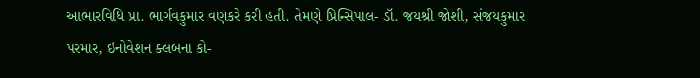આભારવિધિ પ્રા. ભાર્ગવકુમાર વણકરે કરી હતી. તેમણે પ્રિન્સિપાલ- ડૉ. જયશ્રી જોશી, સંજયકુમાર પરમાર, ઇનોવેશન ક્લબના કો-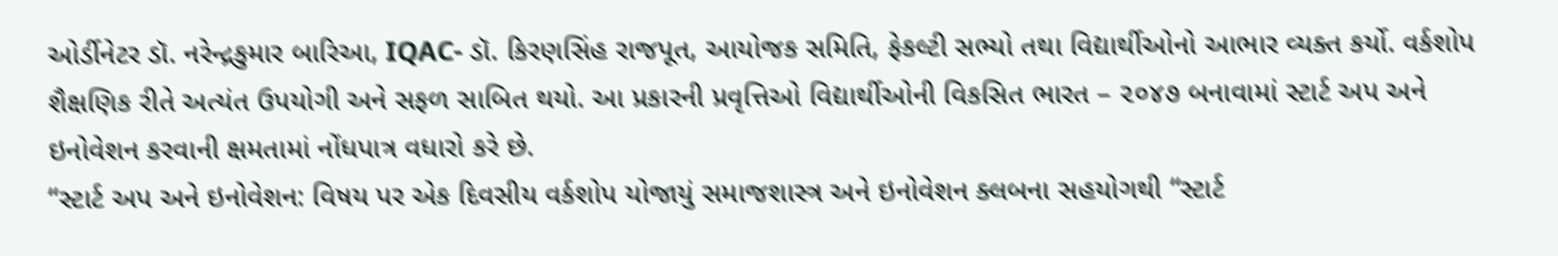ઓર્ડીનેટર ડૉ. નરેન્દ્રકુમાર બારિઆ, IQAC- ડૉ. કિરણસિંહ રાજપૂત, આયોજક સમિતિ, ફેકલ્ટી સભ્યો તથા વિદ્યાર્થીઓનો આભાર વ્યક્ત કર્યો. વર્કશોપ શૈક્ષણિક રીતે અત્યંત ઉપયોગી અને સફળ સાબિત થયો. આ પ્રકારની પ્રવૃત્તિઓ વિદ્યાર્થીઓની વિકસિત ભારત – ૨૦૪૭ બનાવામાં સ્ટાર્ટ અપ અને ઇનોવેશન કરવાની ક્ષમતામાં નોંધપાત્ર વધારો કરે છે.
“સ્ટાર્ટ અપ અને ઇનોવેશન: વિષય પર એક દિવસીય વર્કશોપ યોજાયું સમાજશાસ્ત્ર અને ઇનોવેશન ક્લબના સહયોગથી “સ્ટાર્ટ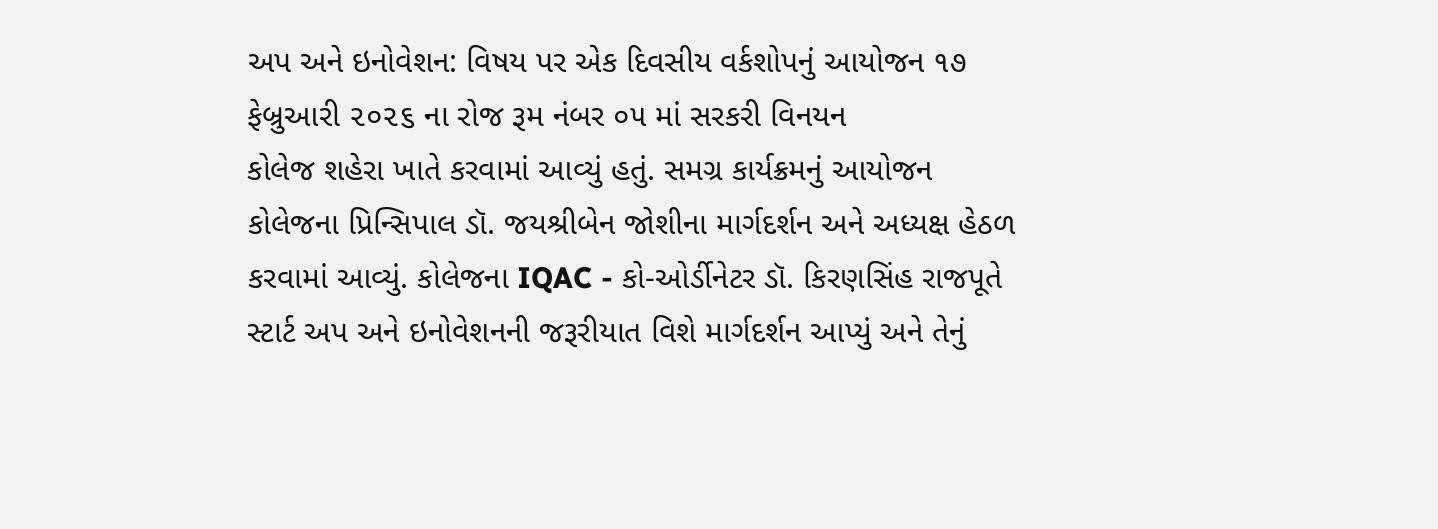અપ અને ઇનોવેશન: વિષય પર એક દિવસીય વર્કશોપનું આયોજન ૧૭ ફેબ્રુઆરી ૨૦૨૬ ના રોજ રૂમ નંબર ૦૫ માં સરકરી વિનયન
કોલેજ શહેરા ખાતે કરવામાં આવ્યું હતું. સમગ્ર કાર્યક્રમનું આયોજન કોલેજના પ્રિન્સિપાલ ડૉ. જયશ્રીબેન જોશીના માર્ગદર્શન અને અધ્યક્ષ હેઠળ કરવામાં આવ્યું. કોલેજના IQAC - કો-ઓર્ડીનેટર ડૉ. કિરણસિંહ રાજપૂતે સ્ટાર્ટ અપ અને ઇનોવેશનની જરૂરીયાત વિશે માર્ગદર્શન આપ્યું અને તેનું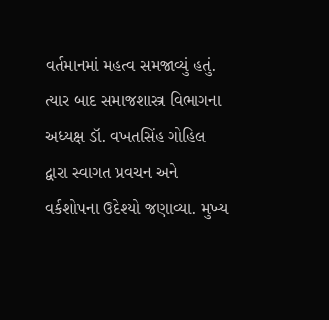વર્તમાનમાં મહત્વ સમજાવ્યું હતું. ત્યાર બાદ સમાજશાસ્ત્ર વિભાગના અધ્યક્ષ ડૉ. વખતસિંહ ગોહિલ દ્વારા સ્વાગત પ્રવચન અને વર્કશોપના ઉદેશ્યો જણાવ્યા. મુખ્ય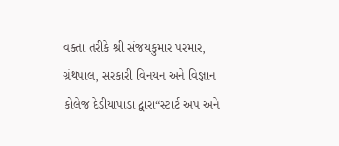વક્તા તરીકે શ્રી સંજયકુમાર પરમાર, ગ્રંથપાલ, સરકારી વિનયન અને વિજ્ઞાન કોલેજ દેડીયાપાડા દ્વારા“સ્ટાર્ટ અપ અને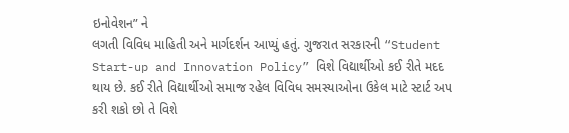ઇનોવેશન” ને
લગતી વિવિધ માહિતી અને માર્ગદર્શન આપ્યું હતું. ગુજરાત સરકારની “Student Start-up and Innovation Policy” વિશે વિદ્યાર્થીઓ કઈ રીતે મદદ થાય છે. કઈ રીતે વિદ્યાર્થીઓ સમાજ રહેલ વિવિધ સમસ્યાઓના ઉકેલ માટે સ્ટાર્ટ અપ કરી શકો છો તે વિશે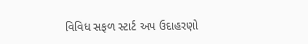વિવિધ સફળ સ્ટાર્ટ અપ ઉદાહરણો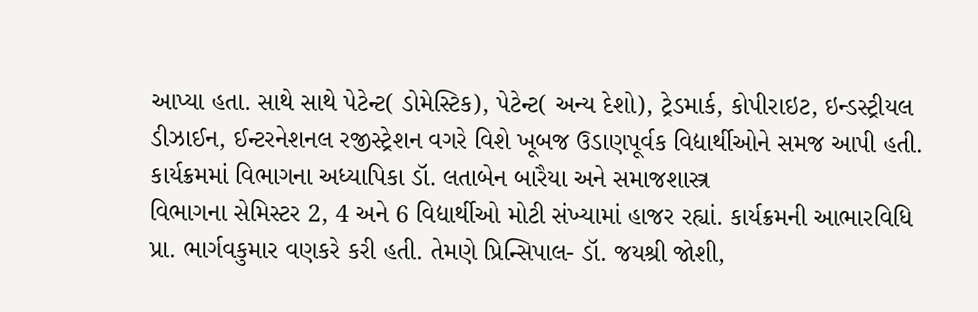આપ્યા હતા. સાથે સાથે પેટેન્ટ( ડોમેસ્ટિક), પેટેન્ટ( અન્ય દેશો), ટ્રેડમાર્ક, કોપીરાઇટ, ઇન્ડસ્ટ્રીયલ ડીઝાઈન, ઈન્ટરનેશનલ રજીસ્ટ્રેશન વગરે વિશે ખૂબજ ઉડાણપૂર્વક વિદ્યાર્થીઓને સમજ આપી હતી. કાર્યક્રમમાં વિભાગના અધ્યાપિકા ડૉ. લતાબેન બારૈયા અને સમાજશાસ્ત્ર
વિભાગના સેમિસ્ટર 2, 4 અને 6 વિદ્યાર્થીઓ મોટી સંખ્યામાં હાજર રહ્યાં. કાર્યક્રમની આભારવિધિ પ્રા. ભાર્ગવકુમાર વણકરે કરી હતી. તેમણે પ્રિન્સિપાલ- ડૉ. જયશ્રી જોશી,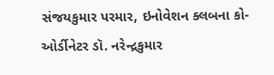સંજયકુમાર પરમાર, ઇનોવેશન ક્લબના કો-ઓર્ડીનેટર ડૉ. નરેન્દ્રકુમાર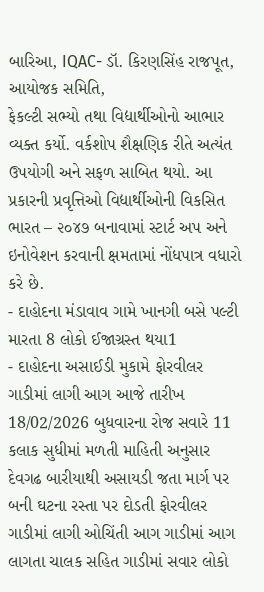બારિઆ, IQAC- ડૉ. કિરણસિંહ રાજપૂત, આયોજક સમિતિ,
ફેકલ્ટી સભ્યો તથા વિદ્યાર્થીઓનો આભાર વ્યક્ત કર્યો. વર્કશોપ શૈક્ષણિક રીતે અત્યંત ઉપયોગી અને સફળ સાબિત થયો. આ પ્રકારની પ્રવૃત્તિઓ વિદ્યાર્થીઓની વિકસિત ભારત – ૨૦૪૭ બનાવામાં સ્ટાર્ટ અપ અને ઇનોવેશન કરવાની ક્ષમતામાં નોંધપાત્ર વધારો કરે છે.
- દાહોદના મંડાવાવ ગામે ખાનગી બસે પલ્ટી મારતા 8 લોકો ઈજાગ્રસ્ત થયા1
- દાહોદના અસાઈડી મુકામે ફોરવીલર ગાડીમાં લાગી આગ આજે તારીખ 18/02/2026 બુધવારના રોજ સવારે 11 કલાક સુધીમાં મળતી માહિતી અનુસાર દેવગઢ બારીયાથી અસાયડી જતા માર્ગ પર બની ઘટના રસ્તા પર દોડતી ફોરવીલર ગાડીમાં લાગી ઓચિંતી આગ ગાડીમાં આગ લાગતા ચાલક સહિત ગાડીમાં સવાર લોકો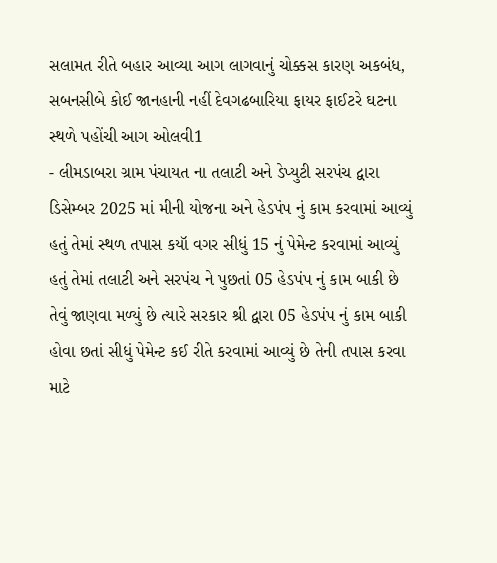સલામત રીતે બહાર આવ્યા આગ લાગવાનું ચોક્કસ કારણ અકબંધ, સબનસીબે કોઈ જાનહાની નહીં દેવગઢબારિયા ફાયર ફાઈટરે ઘટના સ્થળે પહોંચી આગ ઓલવી1
- લીમડાબરા ગ્રામ પંચાયત ના તલાટી અને ડેપ્યુટી સરપંચ દ્વારા ડિસેમ્બર 2025 માં મીની યોજના અને હેડપંપ નું કામ કરવામાં આવ્યું હતું તેમાં સ્થળ તપાસ કયૉ વગર સીધું 15 નું પેમેન્ટ કરવામાં આવ્યું હતું તેમાં તલાટી અને સરપંચ ને પુછતાં 05 હેડપંપ નું કામ બાકી છે તેવું જાણવા મળ્યું છે ત્યારે સરકાર શ્રી દ્વારા 05 હેડપંપ નું કામ બાકી હોવા છતાં સીધું પેમેન્ટ કઈ રીતે કરવામાં આવ્યું છે તેની તપાસ કરવા માટે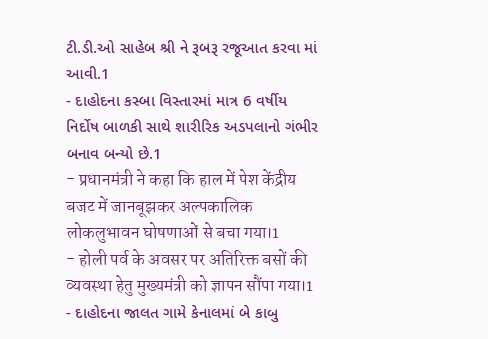ટી.ડી.ઓ સાહેબ શ્રી ને રૂબરૂ રજૂઆત કરવા માં આવી.1
- દાહોદના કસ્બા વિસ્તારમાં માત્ર 6 વર્ષીય નિર્દોષ બાળકી સાથે શારીરિક અડપલાનો ગંભીર બનાવ બન્યો છે.1
- प्रधानमंत्री ने कहा कि हाल में पेश केंद्रीय बजट में जानबूझकर अल्पकालिक लोकलुभावन घोषणाओं से बचा गया।1
- होली पर्व के अवसर पर अतिरिक्त बसों की व्यवस्था हेतु मुख्यमंत्री को ज्ञापन सौंपा गया।1
- દાહોદના જાલત ગામે કેનાલમાં બે કાબુ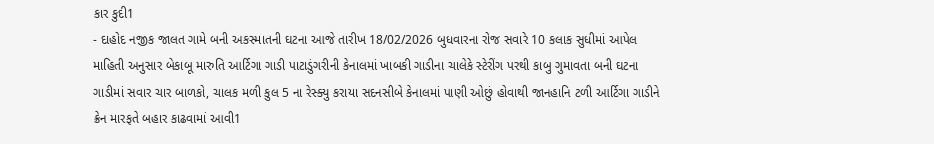કાર કુદી1
- દાહોદ નજીક જાલત ગામે બની અકસ્માતની ઘટના આજે તારીખ 18/02/2026 બુધવારના રોજ સવારે 10 કલાક સુધીમાં આપેલ માહિતી અનુસાર બેકાબૂ મારુતિ આર્ટિગા ગાડી પાટાડુંગરીની કેનાલમાં ખાબકી ગાડીના ચાલેકે સ્ટેરીંગ પરથી કાબુ ગુમાવતા બની ઘટના ગાડીમાં સવાર ચાર બાળકો, ચાલક મળી કુલ 5 ના રેસ્ક્યુ કરાયા સદનસીબે કેનાલમાં પાણી ઓછું હોવાથી જાનહાનિ ટળી આર્ટિગા ગાડીને ક્રેન મારફતે બહાર કાઢવામાં આવી1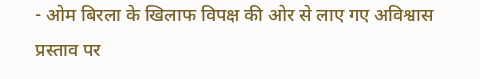- ओम बिरला के खिलाफ विपक्ष की ओर से लाए गए अविश्वास प्रस्ताव पर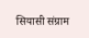सियासी संग्राम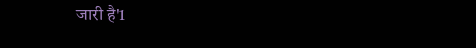जारी है'1